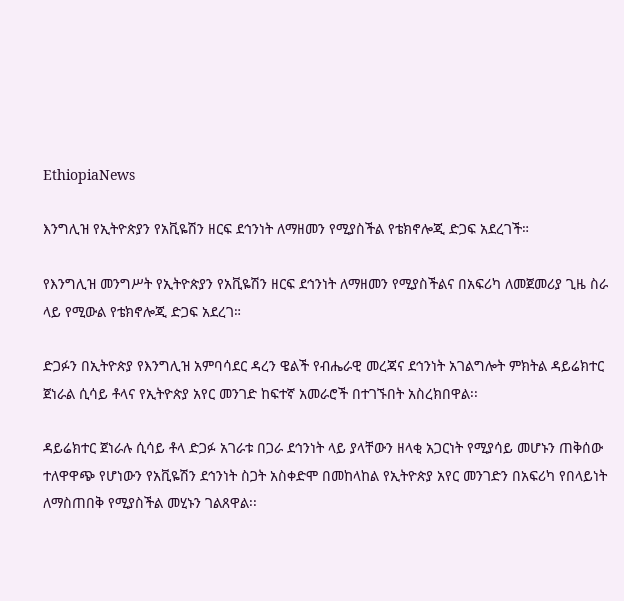EthiopiaNews

እንግሊዝ የኢትዮጵያን የአቪዬሽን ዘርፍ ደኅንነት ለማዘመን የሚያስችል የቴክኖሎጂ ድጋፍ አደረገች።

የእንግሊዝ መንግሥት የኢትዮጵያን የአቪዬሽን ዘርፍ ደኅንነት ለማዘመን የሚያስችልና በአፍሪካ ለመጀመሪያ ጊዜ ስራ ላይ የሚውል የቴክኖሎጂ ድጋፍ አደረገ።

ድጋፉን በኢትዮጵያ የእንግሊዝ አምባሳደር ዳረን ዌልች የብሔራዊ መረጃና ደኅንነት አገልግሎት ምክትል ዳይሬክተር ጀነራል ሲሳይ ቶላና የኢትዮጵያ አየር መንገድ ከፍተኛ አመራሮች በተገኙበት አስረክበዋል፡፡

ዳይሬክተር ጀነራሉ ሲሳይ ቶላ ድጋፉ አገራቱ በጋራ ደኅንነት ላይ ያላቸውን ዘላቂ አጋርነት የሚያሳይ መሆኑን ጠቅሰው ተለዋዋጭ የሆነውን የአቪዬሽን ደኅንነት ስጋት አስቀድሞ በመከላከል የኢትዮጵያ አየር መንገድን በአፍሪካ የበላይነት ለማስጠበቅ የሚያስችል መሂኑን ገልጸዋል፡፡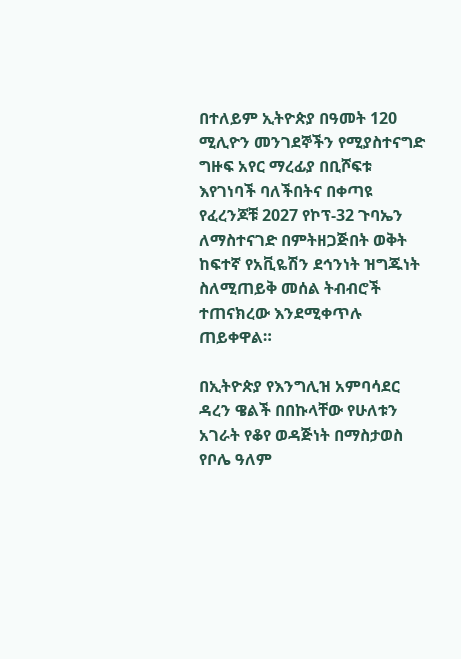በተለይም ኢትዮጵያ በዓመት 120 ሚሊዮን መንገደኞችን የሚያስተናግድ ግዙፍ አየር ማረፊያ በቢሾፍቱ እየገነባች ባለችበትና በቀጣዩ የፈረንጆቹ 2027 የኮፕ-32 ጉባኤን ለማስተናገድ በምትዘጋጅበት ወቅት ከፍተኛ የአቪዬሽን ደኅንነት ዝግጁነት ስለሚጠይቅ መሰል ትብብሮች ተጠናክረው እንደሚቀጥሉ ጠይቀዋል።

በኢትዮጵያ የእንግሊዝ አምባሳደር ዳረን ዌልች በበኩላቸው የሁለቱን አገራት የቆየ ወዳጅነት በማስታወስ የቦሌ ዓለም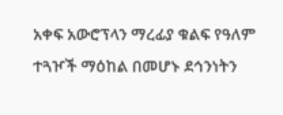አቀፍ አውሮፕላን ማረፊያ ቁልፍ የዓለም ተጓዦች ማዕከል በመሆኑ ደኅንነትን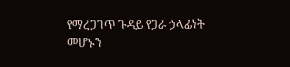የማረጋገጥ ጉዳይ የጋራ ኃላፊነት መሆኑን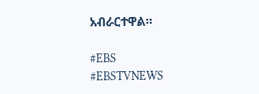አብራርተዋል።

#EBS
#EBSTVNEWS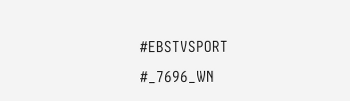#EBSTVSPORT
#_7696_WN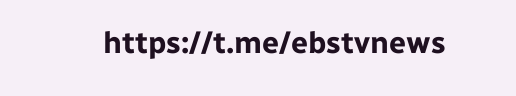https://t.me/ebstvnews